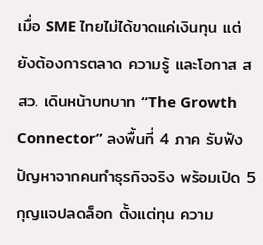เมื่อ SME ไทยไม่ได้ขาดแค่เงินทุน แต่ยังต้องการตลาด ความรู้ และโอกาส สสว. เดินหน้าบทบาท “The Growth Connector” ลงพื้นที่ 4 ภาค รับฟังปัญหาจากคนทำธุรกิจจริง พร้อมเปิด 5 กุญแจปลดล็อก ตั้งแต่ทุน ความ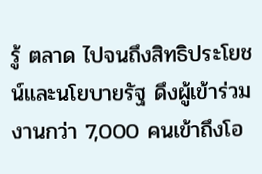รู้ ตลาด ไปจนถึงสิทธิประโยชน์และนโยบายรัฐ ดึงผู้เข้าร่วมงานกว่า 7,000 คนเข้าถึงโอ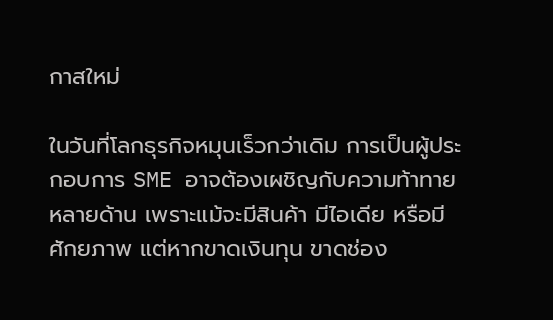กาสใหม่

ในวันที่โลกธุรกิจหมุนเร็วกว่าเดิม การเป็นผู้ประกอบการ SME อาจต้องเผชิญกับความท้าทายหลายด้าน เพราะแม้จะมีสินค้า มีไอเดีย หรือมีศักยภาพ แต่หากขาดเงินทุน ขาดช่อง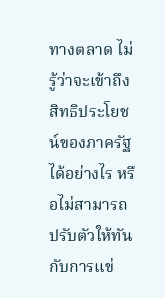ทางตลาด ไม่รู้ว่าจะเข้าถึงสิทธิประโยชน์ของภาครัฐได้อย่างไร หรือไม่สามารถปรับตัวให้ทันกับการแข่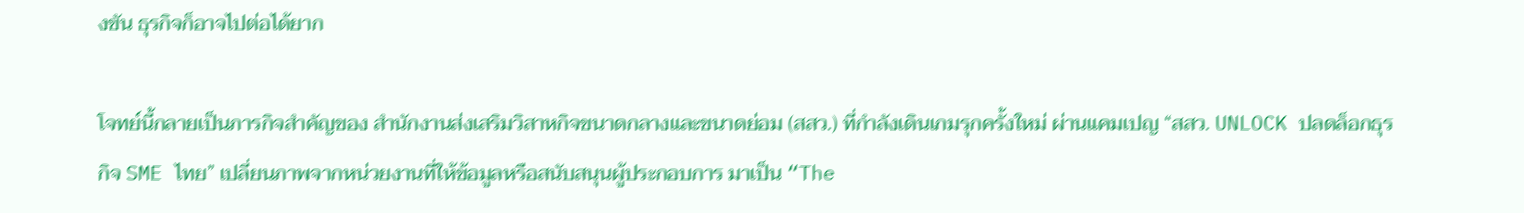งขัน ธุรกิจก็อาจไปต่อได้ยาก

โจทย์นี้กลายเป็นภารกิจสำคัญของ สำนักงานส่งเสริมวิสาหกิจขนาดกลางและขนาดย่อม (สสว.) ที่กำลังเดินเกมรุกครั้งใหม่ ผ่านแคมเปญ “สสว. UNLOCK ปลดล็อกธุรกิจ SME ไทย” เปลี่ยนภาพจากหน่วยงานที่ให้ข้อมูลหรือสนับสนุนผู้ประกอบการ มาเป็น “The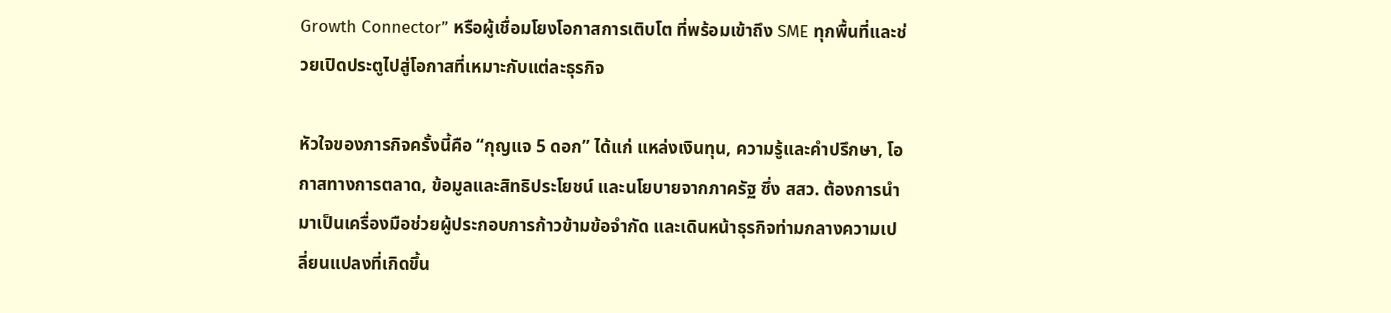Growth Connector” หรือผู้เชื่อมโยงโอกาสการเติบโต ที่พร้อมเข้าถึง SME ทุกพื้นที่และช่วยเปิดประตูไปสู่โอกาสที่เหมาะกับแต่ละธุรกิจ

หัวใจของภารกิจครั้งนี้คือ “กุญแจ 5 ดอก” ได้แก่ แหล่งเงินทุน, ความรู้และคำปรึกษา, โอกาสทางการตลาด, ข้อมูลและสิทธิประโยชน์ และนโยบายจากภาครัฐ ซึ่ง สสว. ต้องการนำมาเป็นเครื่องมือช่วยผู้ประกอบการก้าวข้ามข้อจำกัด และเดินหน้าธุรกิจท่ามกลางความเปลี่ยนแปลงที่เกิดขึ้น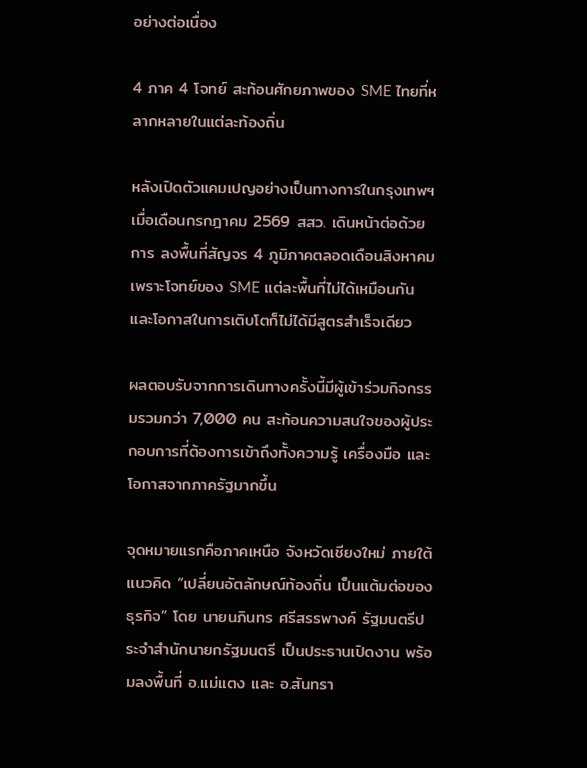อย่างต่อเนื่อง

4 ภาค 4 โจทย์ สะท้อนศักยภาพของ SME ไทยที่หลากหลายในแต่ละท้องถิ่น

หลังเปิดตัวแคมเปญอย่างเป็นทางการในกรุงเทพฯ เมื่อเดือนกรกฎาคม 2569 สสว. เดินหน้าต่อด้วยการ ลงพื้นที่สัญจร 4 ภูมิภาคตลอดเดือนสิงหาคม เพราะโจทย์ของ SME แต่ละพื้นที่ไม่ได้เหมือนกัน และโอกาสในการเติบโตก็ไม่ได้มีสูตรสำเร็จเดียว

ผลตอบรับจากการเดินทางครั้งนี้มีผู้เข้าร่วมกิจกรรมรวมกว่า 7,000 คน สะท้อนความสนใจของผู้ประกอบการที่ต้องการเข้าถึงทั้งความรู้ เครื่องมือ และโอกาสจากภาครัฐมากขึ้น

จุดหมายแรกคือภาคเหนือ จังหวัดเชียงใหม่ ภายใต้แนวคิด “เปลี่ยนอัตลักษณ์ท้องถิ่น เป็นแต้มต่อของธุรกิจ” โดย นายนภินทร ศรีสรรพางค์ รัฐมนตรีประจำสำนักนายกรัฐมนตรี เป็นประธานเปิดงาน พร้อมลงพื้นที่ อ.แม่แตง และ อ.สันทรา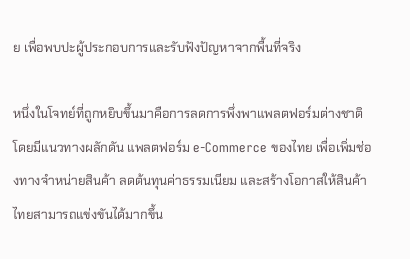ย เพื่อพบปะผู้ประกอบการและรับฟังปัญหาจากพื้นที่จริง

หนึ่งในโจทย์ที่ถูกหยิบขึ้นมาคือการลดการพึ่งพาแพลตฟอร์มต่างชาติ โดยมีแนวทางผลักดัน แพลตฟอร์ม e-Commerce ของไทย เพื่อเพิ่มช่องทางจำหน่ายสินค้า ลดต้นทุนค่าธรรมเนียม และสร้างโอกาสให้สินค้าไทยสามารถแข่งขันได้มากขึ้น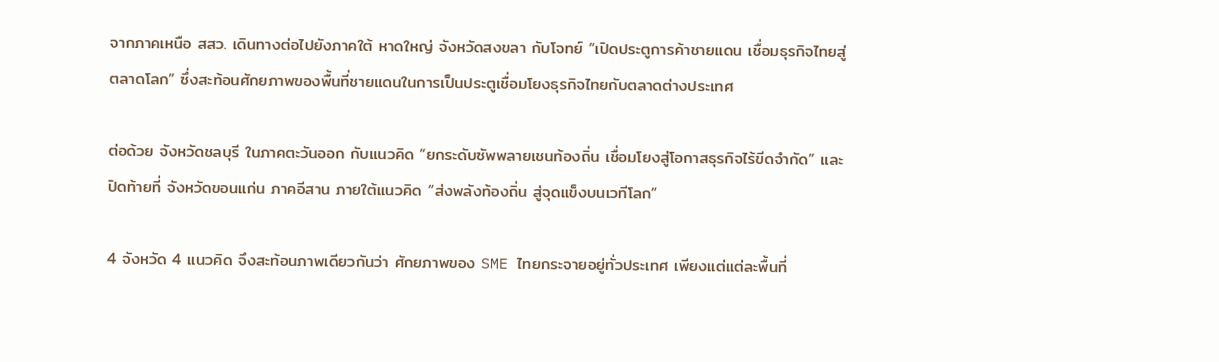จากภาคเหนือ สสว. เดินทางต่อไปยังภาคใต้ หาดใหญ่ จังหวัดสงขลา กับโจทย์ “เปิดประตูการค้าชายแดน เชื่อมธุรกิจไทยสู่ตลาดโลก” ซึ่งสะท้อนศักยภาพของพื้นที่ชายแดนในการเป็นประตูเชื่อมโยงธุรกิจไทยกับตลาดต่างประเทศ

ต่อด้วย จังหวัดชลบุรี ในภาคตะวันออก กับแนวคิด “ยกระดับซัพพลายเชนท้องถิ่น เชื่อมโยงสู่โอกาสธุรกิจไร้ขีดจำกัด” และปิดท้ายที่ จังหวัดขอนแก่น ภาคอีสาน ภายใต้แนวคิด “ส่งพลังท้องถิ่น สู่จุดแข็งบนเวทีโลก”

4 จังหวัด 4 แนวคิด จึงสะท้อนภาพเดียวกันว่า ศักยภาพของ SME ไทยกระจายอยู่ทั่วประเทศ เพียงแต่แต่ละพื้นที่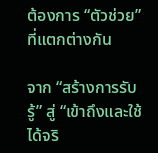ต้องการ “ตัวช่วย” ที่แตกต่างกัน

จาก “สร้างการรับรู้” สู่ “เข้าถึงและใช้ได้จริ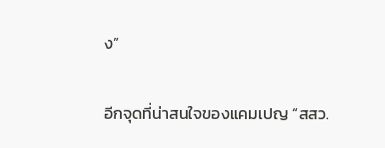ง”

อีกจุดที่น่าสนใจของแคมเปญ “สสว.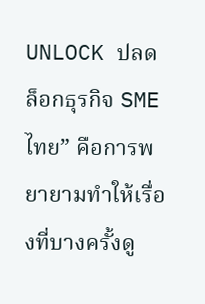UNLOCK ปลดล็อกธุรกิจ SME ไทย” คือการพยายามทำให้เรื่องที่บางครั้งดู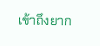เข้าถึงยาก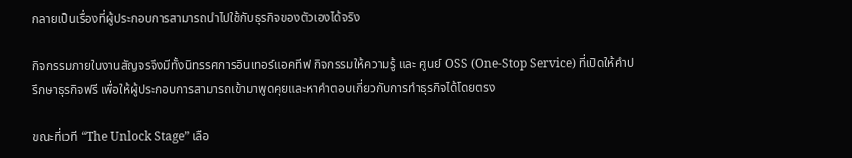กลายเป็นเรื่องที่ผู้ประกอบการสามารถนำไปใช้กับธุรกิจของตัวเองได้จริง

กิจกรรมภายในงานสัญจรจึงมีทั้งนิทรรศการอินเทอร์แอคทีฟ กิจกรรมให้ความรู้ และ ศูนย์ OSS (One-Stop Service) ที่เปิดให้คำปรึกษาธุรกิจฟรี เพื่อให้ผู้ประกอบการสามารถเข้ามาพูดคุยและหาคำตอบเกี่ยวกับการทำธุรกิจได้โดยตรง

ขณะที่เวที “The Unlock Stage” เลือ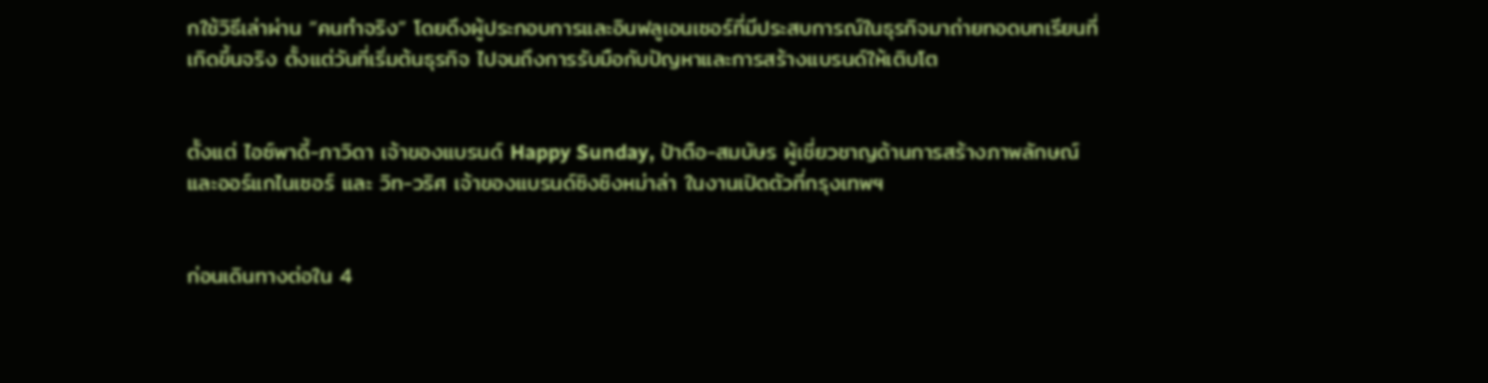กใช้วิธีเล่าผ่าน “คนทำจริง” โดยดึงผู้ประกอบการและอินฟลูเอนเซอร์ที่มีประสบการณ์ในธุรกิจมาถ่ายทอดบทเรียนที่เกิดขึ้นจริง ตั้งแต่วันที่เริ่มต้นธุรกิจ ไปจนถึงการรับมือกับปัญหาและการสร้างแบรนด์ให้เติบโต


ตั้งแต่ ไอซ์พาดี้-ภาวิดา เจ้าของแบรนด์ Happy Sunday, ป้าตือ-สมบัษร ผู้เชี่ยวชาญด้านการสร้างภาพลักษณ์และออร์แกไนเซอร์ และ วิท-วริศ เจ้าของแบรนด์ซิงซิงหม่าล่า ในงานเปิดตัวที่กรุงเทพฯ


ก่อนเดินทางต่อใน 4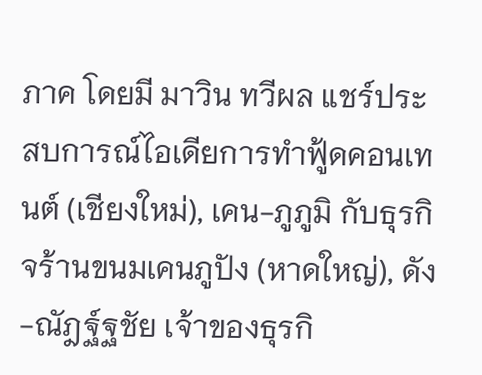ภาค โดยมี มาวิน ทวีผล แชร์ประสบการณ์ไอเดียการทำฟู้ดคอนเทนต์ (เชียงใหม่), เคน-ภูภูมิ กับธุรกิจร้านขนมเคนภูปัง (หาดใหญ่), ดัง-ณัฎฐ์ฐชัย เจ้าของธุรกิ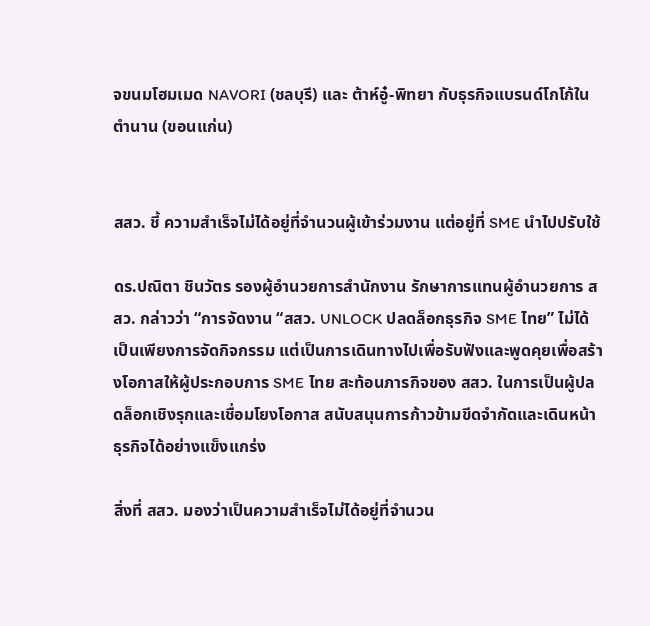จขนมโฮมเมด NAVORI (ชลบุรี) และ ต้าห์อู๋-พิทยา กับธุรกิจแบรนด์โกโก้ในตำนาน (ขอนแก่น)


สสว. ชี้ ความสำเร็จไม่ได้อยู่ที่จำนวนผู้เข้าร่วมงาน แต่อยู่ที่ SME นำไปปรับใช้

ดร.ปณิตา ชินวัตร รองผู้อำนวยการสำนักงาน รักษาการแทนผู้อำนวยการ สสว. กล่าวว่า “การจัดงาน “สสว. UNLOCK ปลดล็อกธุรกิจ SME ไทย” ไม่ได้เป็นเพียงการจัดกิจกรรม แต่เป็นการเดินทางไปเพื่อรับฟังและพูดคุยเพื่อสร้างโอกาสให้ผู้ประกอบการ SME ไทย สะท้อนภารกิจของ สสว. ในการเป็นผู้ปลดล็อกเชิงรุกและเชื่อมโยงโอกาส สนับสนุนการก้าวข้ามขีดจำกัดและเดินหน้าธุรกิจได้อย่างแข็งแกร่ง

สิ่งที่ สสว. มองว่าเป็นความสำเร็จไม่ได้อยู่ที่จำนวน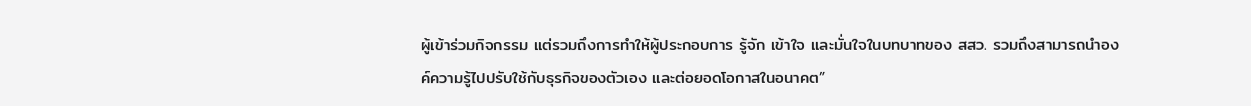ผู้เข้าร่วมกิจกรรม แต่รวมถึงการทำให้ผู้ประกอบการ รู้จัก เข้าใจ และมั่นใจในบทบาทของ สสว. รวมถึงสามารถนำองค์ความรู้ไปปรับใช้กับธุรกิจของตัวเอง และต่อยอดโอกาสในอนาคต”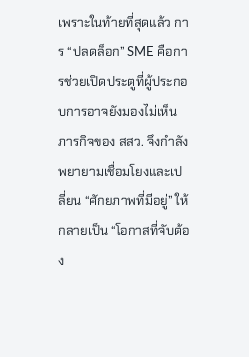เพราะในท้ายที่สุดแล้ว การ “ปลดล็อก” SME คือการช่วยเปิดประตูที่ผู้ประกอบการอาจยังมองไม่เห็น ภารกิจของ สสว. จึงกำลังพยายามเชื่อมโยงและเปลี่ยน “ศักยภาพที่มีอยู่” ให้กลายเป็น “โอกาสที่จับต้อง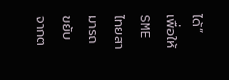ได้” เพื่อให้ SME ไทยสามารถขยับจากต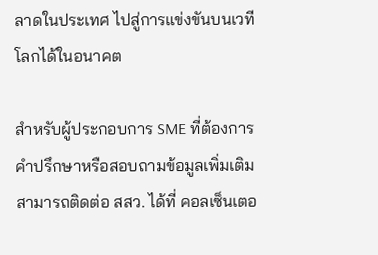ลาดในประเทศ ไปสู่การแข่งขันบนเวทีโลกได้ในอนาคต

สำหรับผู้ประกอบการ SME ที่ต้องการคำปรึกษาหรือสอบถามข้อมูลเพิ่มเติม สามารถติดต่อ สสว. ได้ที่ คอลเซ็นเตอ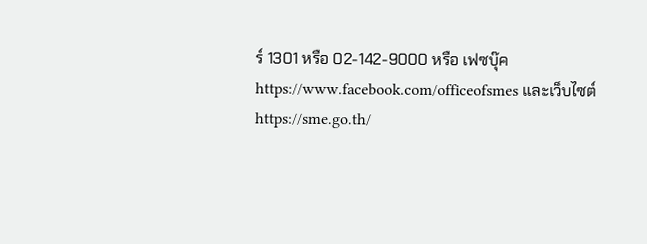ร์ 1301 หรือ 02-142-9000 หรือ เฟซบุ๊ค https://www.facebook.com/officeofsmes และเว็บไซต์ https://sme.go.th/